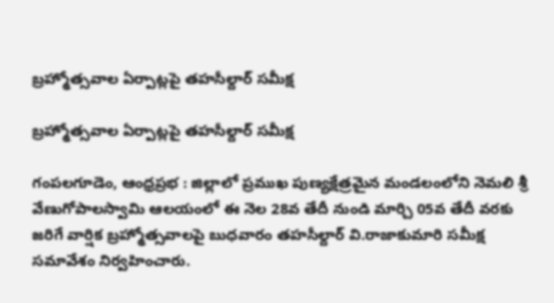బ్రహ్మోత్సవాల ఏర్పాట్లపై తహసీల్దార్ సమీక్ష

బ్రహ్మోత్సవాల ఏర్పాట్లపై తహసీల్దార్ సమీక్ష

గంపలగూడెం, ఆంధ్రప్రభ : జిల్లాలో ప్రముఖ పుణ్యక్షేత్రమైన మండలంలోని నెమలి శ్రీ వేణుగోపాలస్వామి ఆలయంలో ఈ నెల 28వ తేదీ నుండి మార్చి 05వ తేదీ వరకు జరిగే వార్షిక బ్రహ్మోత్సవాలపై బుధవారం తహసీల్దార్ వి.రాజాకుమారి సమీక్ష సమావేశం నిర్వహించారు.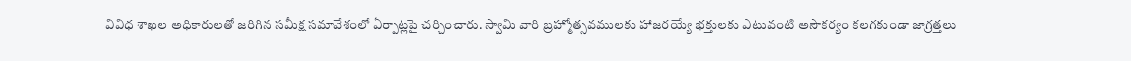వివిధ శాఖల అధికారులతో జరిగిన సమీక్ష సమావేశంలో ఏర్పాట్లపై చర్చించారు. స్వామి వారి బ్రహ్మోత్సవములకు హాజరయ్యే భక్తులకు ఎటువంటి అసౌకర్యం కలగకుండా జాగ్రత్తలు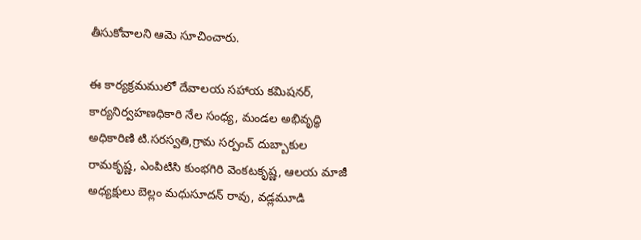తీసుకోవాలని ఆమె సూచించారు.

ఈ కార్యక్రమములో దేవాలయ సహాయ కమిషనర్, కార్యనిర్వహణధికారి నేల సంధ్య, మండల అభివృద్ధి అధికారిణి టి.సరస్వతి,గ్రామ సర్పంచ్ దుబ్బాకుల రామకృష్ణ, ఎంపిటిసి కుంభగిరి వెంకటకృష్ణ, ఆలయ మాజీ అధ్యక్షులు బెల్లం మధుసూదన్ రావు, వడ్లమూడి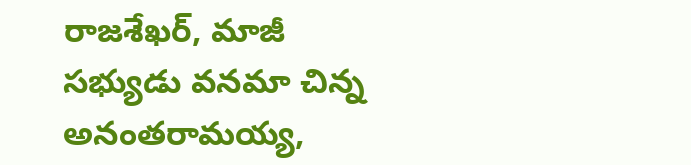రాజశేఖర్, మాజీ సభ్యుడు వనమా చిన్న అనంతరామయ్య,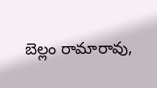బెల్లం రామారావు,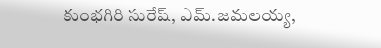కుంభగిరి సురేష్, ఎమ్.జమలయ్య,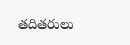తదితరులు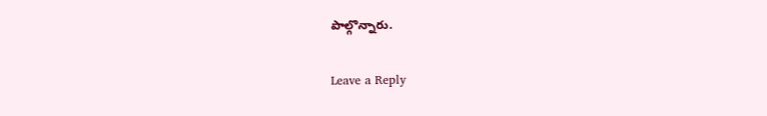పాల్గొన్నారు.

Leave a Reply